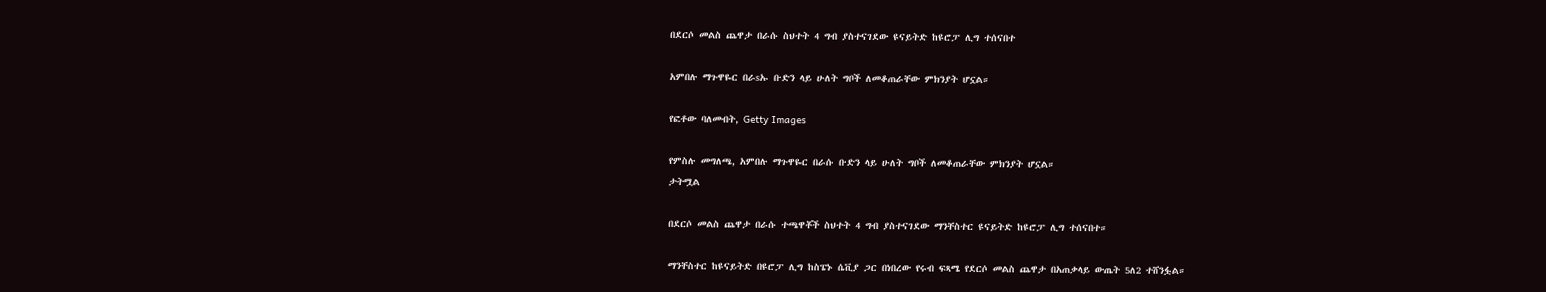በደርሶ መልስ ጨዋታ በራሱ ስህተት 4 ግብ ያስተናገደው ዩናይትድ ከዩሮፓ ሊግ ተሰናበተ

አምበሉ ማጉዋዬር በራsኡ ቡድን ላይ ሁለት ግቦች ለመቆጠራቸው ምክንያት ሆኗል።

የፎቶው ባለመብት, Getty Images

የምስሉ መግለጫ, አምበሉ ማጉዋዬር በራሱ ቡድን ላይ ሁለት ግቦች ለመቆጠራቸው ምክንያት ሆኗል።
ታትሟል

በደርሶ መልስ ጨዋታ በራሱ ተጫዋቾች ስህተት 4 ግብ ያስተናገደው ማንቸስተር ዩናይትድ ከዩሮፓ ሊግ ተሰናበተ።

ማንቸስተር ከዩናይትድ በዩሮፓ ሊግ ከስፔኑ ሴቪያ ጋር በነበረው የሩብ ፍጻሜ የደርሶ መልስ ጨዋታ በአጠቃላይ ውጤት 5ለ2 ተሸንፏል።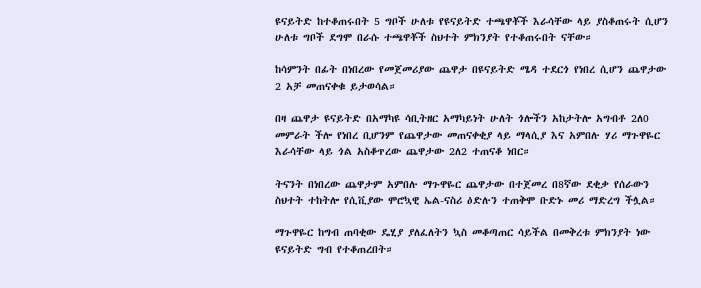ዩናይትድ ከተቆጠሩበት 5 ግቦች ሁለቱ የዩናይትድ ተጫዋቾች እራሳቸው ላይ ያስቆጠሩት ሲሆን ሁለቱ ግቦች ደግሞ በራሱ ተጫዋቾች ስህተት ምክንያት የተቆጠሩበት ናቸው።

ከሳምንት በፊት በነበረው የመጀመሪያው ጨዋታ በዩናይትድ ሜዳ ተደርጎ የነበረ ሲሆን ጨዋታው 2 አቻ መጠናቀቁ ይታወሳል።

በዛ ጨዋታ ዩናይትድ በአማካዩ ሳቢትዘር አማካይነት ሁለት ጎሎችን አከታትሎ አግብቶ 2ለ0 መምራት ችሎ የነበረ ቢሆንም የጨዋታው መጠናቀቂያ ላይ ማላሲያ እና አምበሉ ሃሪ ማጉዋዬር እራሳቸው ላይ ጎል አስቆጥረው ጨዋታው 2ለ2 ተጠናቆ ነበር።

ትናንት በነበረው ጨዋታም አምበሉ ማጉዋዬር ጨዋታው በተጀመረ በ8ኛው ደቂቃ የሰራውን ስህተት ተከትሎ የሲቪያው ሞሮኳዊ ኤል-ናስሪ ዕድሉን ተጠቅሞ ቡድኑ መሪ ማድረግ ችሏል።

ማጉዋዬር ከግብ ጠባቂው ዴሂያ ያለፈለትን ኳስ መቆጣጠር ሳይችል በመቅረቱ ምክንያት ነው ዩናይትድ ግብ የተቆጠረበት።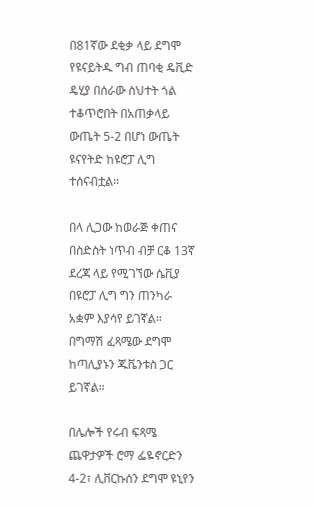በ81ኛው ደቂቃ ላይ ደግሞ የዩናይትዱ ግብ ጠባቂ ዴቪድ ዴሂያ በሰራው ስህተት ጎል ተቆጥሮበት በአጠቃላይ ውጤት 5-2 በሆነ ውጤት ዩናየትድ ከዩሮፓ ሊግ ተሰናብቷል።

በላ ሊጋው ከወራጅ ቀጠና በስድስት ነጥብ ብቻ ርቆ 13ኛ ደረጃ ላይ የሚገኘው ሴቪያ በዩሮፓ ሊግ ግን ጠንካራ አቋም እያሳየ ይገኛል። በግማሽ ፈጻሜው ደግሞ ከጣሊያኑን ጁቬንቱስ ጋር ይገኛል።

በሌሎች የሩብ ፍጻሜ ጨዋታዎች ሮማ ፌዬኖርድን 4-2፣ ሊቨርኩሰን ደግሞ ዩኒየን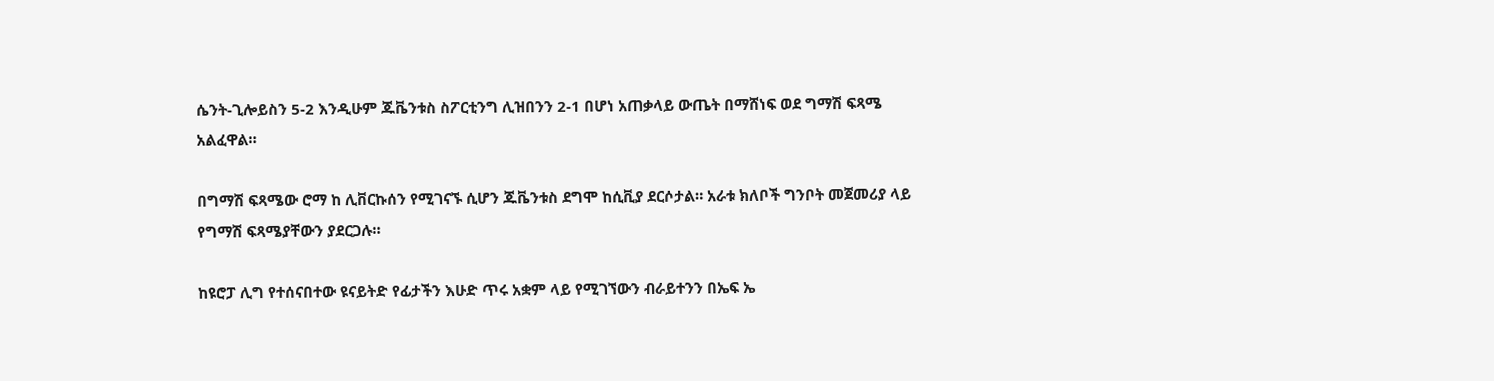ሴንት-ጊሎይስን 5-2 እንዲሁም ጁቬንቱስ ስፖርቲንግ ሊዝበንን 2-1 በሆነ አጠቃላይ ውጤት በማሸነፍ ወደ ግማሽ ፍጻሜ አልፈዋል።

በግማሽ ፍጻሜው ሮማ ከ ሊቨርኩሰን የሚገናኙ ሲሆን ጁቬንቱስ ደግሞ ከሲቪያ ደርሶታል። አራቱ ክለቦች ግንቦት መጀመሪያ ላይ የግማሽ ፍጻሜያቸውን ያደርጋሉ።

ከዩሮፓ ሊግ የተሰናበተው ዩናይትድ የፊታችን እሁድ ጥሩ አቋም ላይ የሚገኘውን ብራይተንን በኤፍ ኤ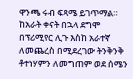ዋንጫ ሩብ ፍጻሜ ይገጥማል። ከአራት ቀናት በኋላ ደግሞ በፕሪሚየር ሊጉ እስከ አራተኛ ለመጨረስ በሚደረገው ትንቅንቅ ቶተነሃምን ለመግጠም ወደ ሰሜን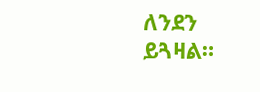ለንደን ይጓዛል።